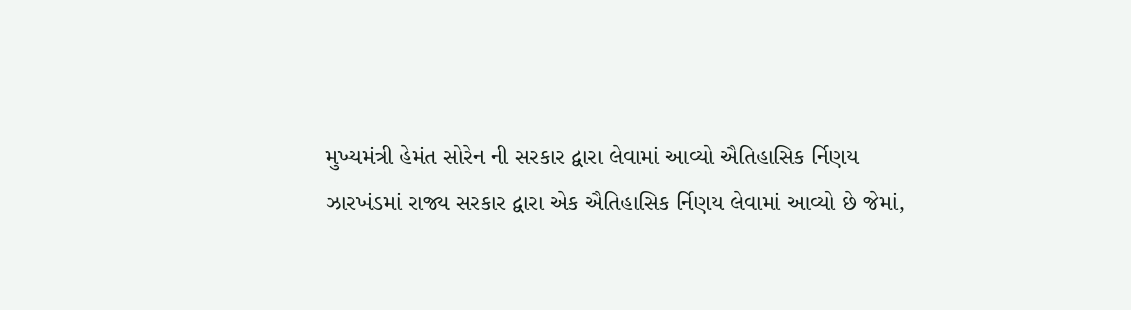મુખ્યમંત્રી હેમંત સોરેન ની સરકાર દ્વારા લેવામાં આવ્યો ઐતિહાસિક ર્નિણય
ઝારખંડમાં રાજ્ય સરકાર દ્વારા એક ઐતિહાસિક ર્નિણય લેવામાં આવ્યો છે જેમાં,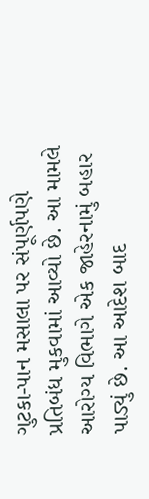ગુટકા-પાન મસાલા પર સંપૂર્ણપણે પ્રતિબંધ મુકવામાં આવ્યો છે. આ મામલે આરોગ્ય વિભાગે એક જાહેરનામું બહાર પાડ્યું છે. આ આદેશ બાદ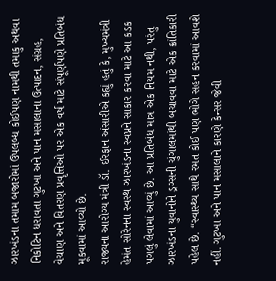ઝારખંડના તમામ બજારોમાં ઉપલબ્ધ કોઈપણ નામથી તમાકુ અથવા નિકોટિન ધરાવતા ગુટખા અને પાન મસાલાના ઉત્પાદન, સંગ્રહ, વેચાણ અને વિતરણ પ્રવૃત્તિઓ પર એક વર્ષ માટે સંપૂર્ણપણે પ્રતિબંધ મૂકવામાં આવ્યો છે.
રાજ્યના આરોગ્ય મંત્રી ડૉ. ઈરફાન અંસારીએ કહ્યું હતું કે, મુખ્યમંત્રી હેમંત સોરેનના સ્વસ્થ ઝારખંડના સ્વપ્નને સાકાર કરવા માટે આ કડક પગલું લેવામાં આવ્યું છે. આ પ્રતિબંધ માત્ર એક નિયમ નથી, પરંતુ ઝારખંડના યુવાનોને ડ્રગ્સની ચુંગાલમાંથી બચાવવા માટે એક ક્રાંતિકારી પહેલ છે. “સ્વાસ્થ્ય સાથે રમત કોઈ પણ ભોગે સહન કરવામાં આવશે નહીં. ગુટખા અને પાન મસાલાને કારણે કેન્સર જેવી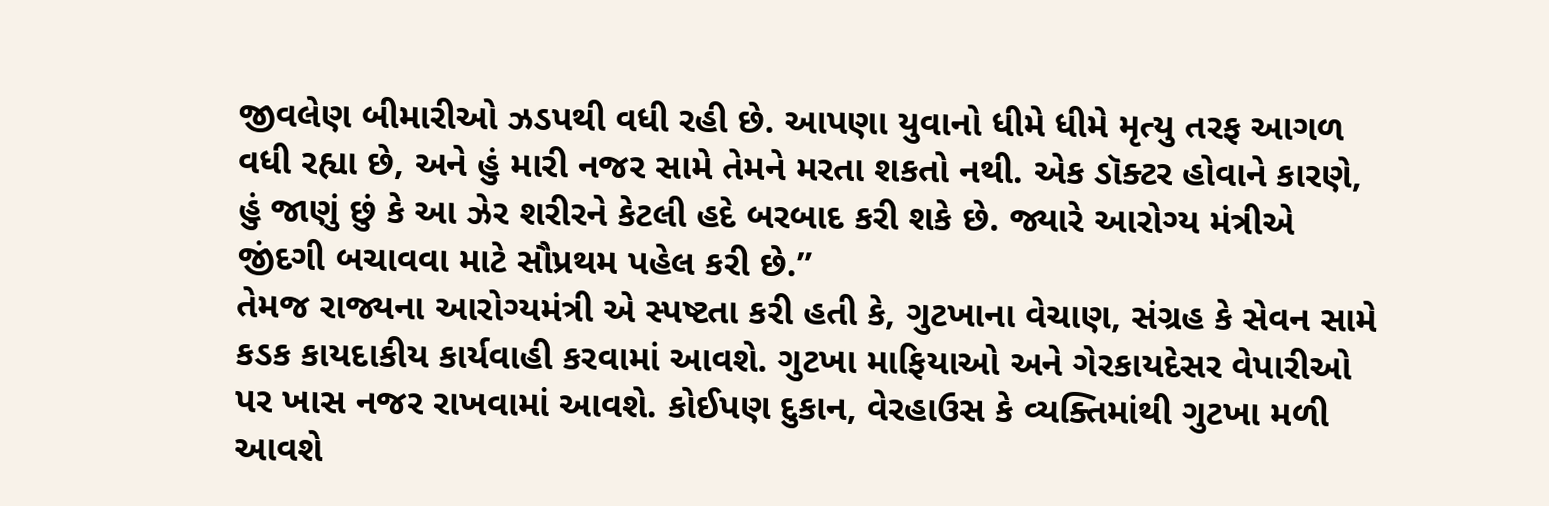જીવલેણ બીમારીઓ ઝડપથી વધી રહી છે. આપણા યુવાનો ધીમે ધીમે મૃત્યુ તરફ આગળ વધી રહ્યા છે, અને હું મારી નજર સામે તેમને મરતા શકતો નથી. એક ડૉક્ટર હોવાને કારણે, હું જાણું છું કે આ ઝેર શરીરને કેટલી હદે બરબાદ કરી શકે છે. જ્યારે આરોગ્ય મંત્રીએ જીંદગી બચાવવા માટે સૌપ્રથમ પહેલ કરી છે.”
તેમજ રાજ્યના આરોગ્યમંત્રી એ સ્પષ્ટતા કરી હતી કે, ગુટખાના વેચાણ, સંગ્રહ કે સેવન સામે કડક કાયદાકીય કાર્યવાહી કરવામાં આવશે. ગુટખા માફિયાઓ અને ગેરકાયદેસર વેપારીઓ પર ખાસ નજર રાખવામાં આવશે. કોઈપણ દુકાન, વેરહાઉસ કે વ્યક્તિમાંથી ગુટખા મળી આવશે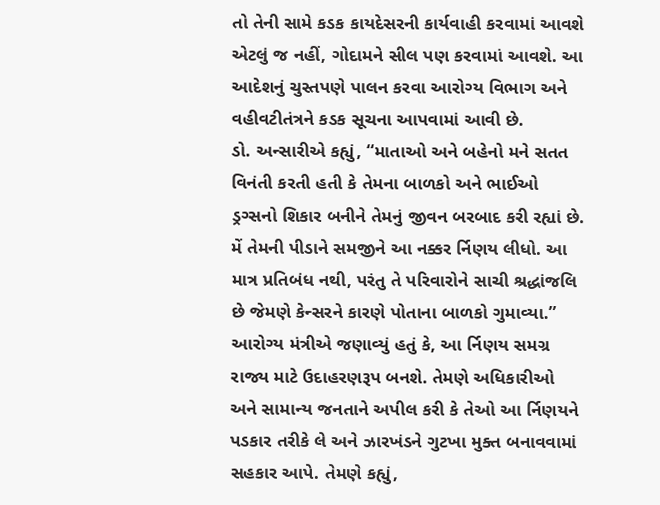તો તેની સામે કડક કાયદેસરની કાર્યવાહી કરવામાં આવશે એટલું જ નહીં, ગોદામને સીલ પણ કરવામાં આવશે. આ આદેશનું ચુસ્તપણે પાલન કરવા આરોગ્ય વિભાગ અને વહીવટીતંત્રને કડક સૂચના આપવામાં આવી છે.
ડો. અન્સારીએ કહ્યું, “માતાઓ અને બહેનો મને સતત વિનંતી કરતી હતી કે તેમના બાળકો અને ભાઈઓ ડ્રગ્સનો શિકાર બનીને તેમનું જીવન બરબાદ કરી રહ્યાં છે. મેં તેમની પીડાને સમજીને આ નક્કર ર્નિણય લીધો. આ માત્ર પ્રતિબંધ નથી, પરંતુ તે પરિવારોને સાચી શ્રદ્ધાંજલિ છે જેમણે કેન્સરને કારણે પોતાના બાળકો ગુમાવ્યા.”
આરોગ્ય મંત્રીએ જણાવ્યું હતું કે, આ ર્નિણય સમગ્ર રાજ્ય માટે ઉદાહરણરૂપ બનશે. તેમણે અધિકારીઓ અને સામાન્ય જનતાને અપીલ કરી કે તેઓ આ ર્નિણયને પડકાર તરીકે લે અને ઝારખંડને ગુટખા મુક્ત બનાવવામાં સહકાર આપે. તેમણે કહ્યું,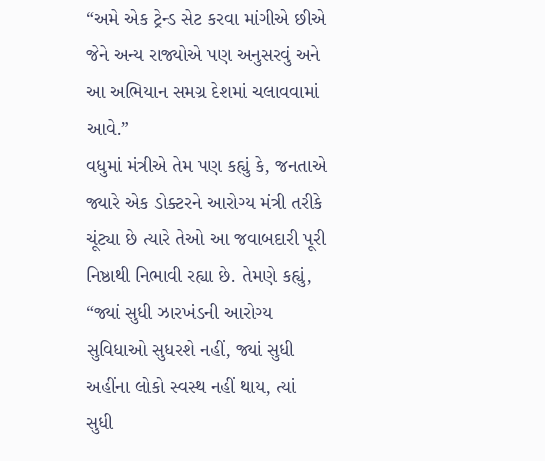“અમે એક ટ્રેન્ડ સેટ કરવા માંગીએ છીએ જેને અન્ય રાજ્યોએ પણ અનુસરવું અને આ અભિયાન સમગ્ર દેશમાં ચલાવવામાં આવે.”
વધુમાં મંત્રીએ તેમ પણ કહ્યું કે, જનતાએ જ્યારે એક ડોક્ટરને આરોગ્ય મંત્રી તરીકે ચૂંટ્યા છે ત્યારે તેઓ આ જવાબદારી પૂરી નિષ્ઠાથી નિભાવી રહ્યા છે. તેમણે કહ્યું, “જ્યાં સુધી ઝારખંડની આરોગ્ય સુવિધાઓ સુધરશે નહીં, જ્યાં સુધી અહીંના લોકો સ્વસ્થ નહીં થાય, ત્યાં સુધી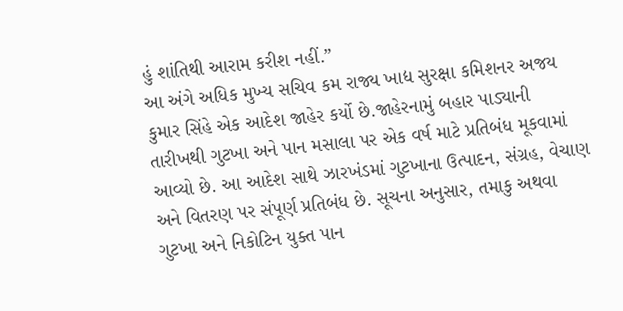હું શાંતિથી આરામ કરીશ નહીં.”
આ અંગે અધિક મુખ્ય સચિવ કમ રાજ્ય ખાદ્ય સુરક્ષા કમિશનર અજય કુમાર સિંહે એક આદેશ જાહેર કર્યો છે.જાહેરનામું બહાર પાડ્યાની તારીખથી ગુટખા અને પાન મસાલા પર એક વર્ષ માટે પ્રતિબંધ મૂકવામાં આવ્યો છે. આ આદેશ સાથે ઝારખંડમાં ગુટખાના ઉત્પાદન, સંગ્રહ, વેચાણ અને વિતરણ પર સંપૂર્ણ પ્રતિબંધ છે. સૂચના અનુસાર, તમાકુ અથવા ગુટખા અને નિકોટિન યુક્ત પાન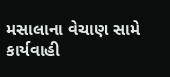મસાલાના વેચાણ સામે કાર્યવાહી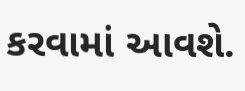કરવામાં આવશે.